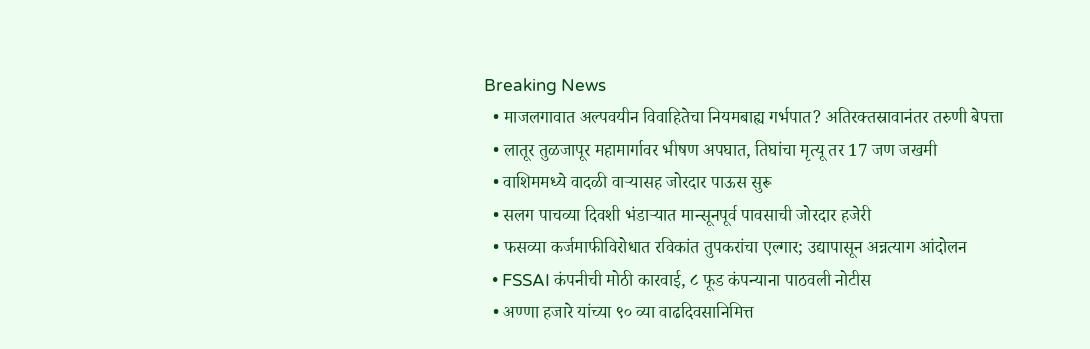Breaking News
  • माजलगावात अल्पवयीन विवाहितेचा नियमबाह्य गर्भपात? अतिरक्तस्रावानंतर तरुणी बेपत्ता
  • लातूर तुळजापूर महामार्गावर भीषण अपघात, तिघांचा मृत्यू तर 17 जण जखमी
  • वाशिममध्ये वादळी वाऱ्यासह जोरदार पाऊस सुरू
  • सलग पाचव्या दिवशी भंडाऱ्यात मान्सूनपूर्व पावसाची जोरदार हजेरी
  • फसव्या कर्जमाफीविरोधात रविकांत तुपकरांचा एल्गार; उद्यापासून अन्नत्याग आंदोलन
  • FSSAI कंपनीची मोठी कारवाई, ८ फूड कंपन्याना पाठवली नोटीस
  • अण्णा हजारे यांच्या ९० व्या वाढदिवसानिमित्त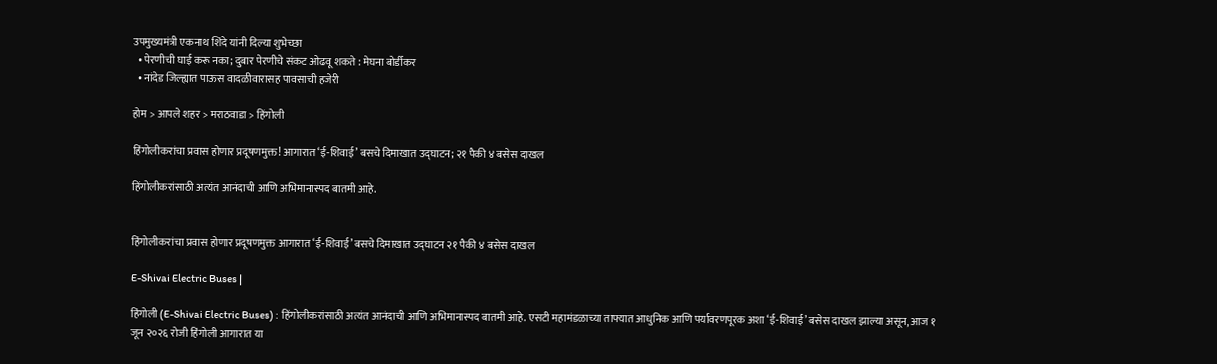उपमुख्यमंत्री एकनाथ शिंदे यांनी दिल्या शुभेच्छा
  • पेरणीची घाई करू नका; दुबार पेरणीचे संकट ओढवू शकते : मेघना बोर्डीकर
  • नांदेड जिल्ह्यात पाऊस वादळीवारासह पावसाची हजेरी

होम > आपले शहर > मराठवाडा > हिंगोली

हिंगोलीकरांचा प्रवास होणार प्रदूषणमुक्त! आगारात ‘ई-शिवाई’ बसचे दिमाखात उद्घाटन; २१ पैकी ४ बसेस दाखल

हिंगोलीकरांसाठी अत्यंत आनंदाची आणि अभिमानास्पद बातमी आहे.


हिंगोलीकरांचा प्रवास होणार प्रदूषणमुक्त आगारात ‘ई-शिवाई’ बसचे दिमाखात उद्घाटन २१ पैकी ४ बसेस दाखल

E-Shivai Electric Buses |

हिंगोली (E-Shivai Electric Buses) : हिंगोलीकरांसाठी अत्यंत आनंदाची आणि अभिमानास्पद बातमी आहे. एसटी महामंडळाच्या ताफ्यात आधुनिक आणि पर्यावरणपूरक अशा ‘ई-शिवाई’ बसेस दाखल झाल्या असून, आज १ जून २०२६ रोजी हिंगोली आगारात या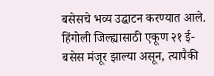बसेसचे भव्य उद्घाटन करण्यात आले. हिंगोली जिल्ह्यासाठी एकूण २१ ई-बसेस मंजूर झाल्या असून, त्यापैकी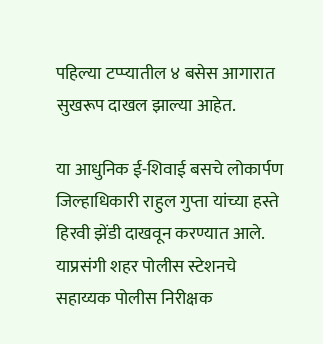पहिल्या टप्प्यातील ४ बसेस आगारात सुखरूप दाखल झाल्या आहेत.

या आधुनिक ई-शिवाई बसचे लोकार्पण जिल्हाधिकारी राहुल गुप्ता यांच्या हस्ते हिरवी झेंडी दाखवून करण्यात आले. याप्रसंगी शहर पोलीस स्टेशनचे सहाय्यक पोलीस निरीक्षक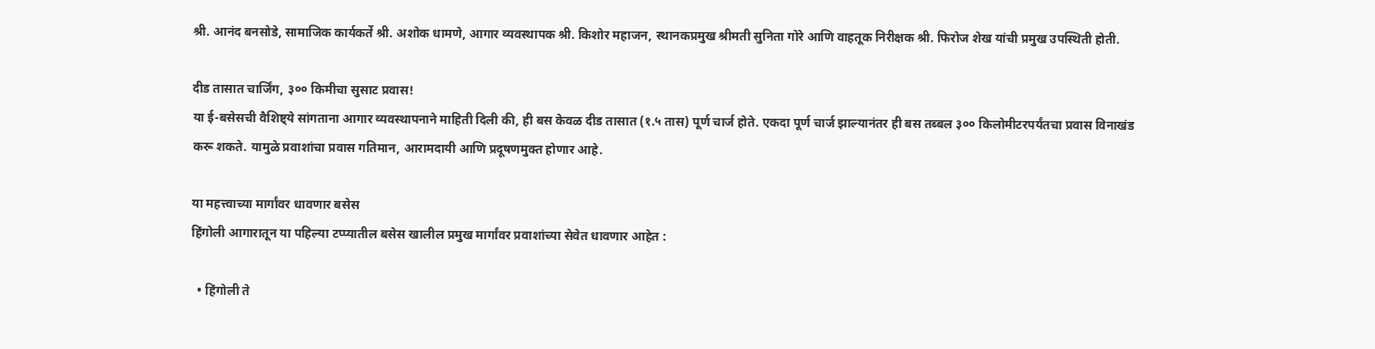श्री. आनंद बनसोडे, सामाजिक कार्यकर्ते श्री. अशोक धामणे, आगार व्यवस्थापक श्री. किशोर महाजन, स्थानकप्रमुख श्रीमती सुनिता गोरे आणि वाहतूक निरीक्षक श्री. फिरोज शेख यांची प्रमुख उपस्थिती होती.

दीड तासात चार्जिंग, ३०० किमीचा सुसाट प्रवास!
या ई-बसेसची वैशिष्ट्ये सांगताना आगार व्यवस्थापनाने माहिती दिली की, ही बस केवळ दीड तासात (१.५ तास) पूर्ण चार्ज होते. एकदा पूर्ण चार्ज झाल्यानंतर ही बस तब्बल ३०० किलोमीटरपर्यंतचा प्रवास विनाखंड करू शकते. यामुळे प्रवाशांचा प्रवास गतिमान, आरामदायी आणि प्रदूषणमुक्त होणार आहे.

या महत्त्वाच्या मार्गांवर धावणार बसेस
हिंगोली आगारातून या पहिल्या टप्प्यातील बसेस खालील प्रमुख मार्गांवर प्रवाशांच्या सेवेत धावणार आहेत :

  • हिंगोली ते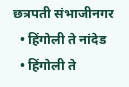छत्रपती संभाजीनगर
  • हिंगोली ते नांदेड
  • हिंगोली ते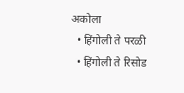अकोला
  • हिंगोली ते परळी
  • हिंगोली ते रिसोड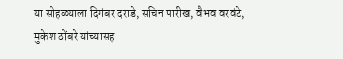या सोहळ्याला दिगंबर दराडे, सचिन पारीख, वैभव वरवंटे, मुकेश ठोंबरे यांच्यासह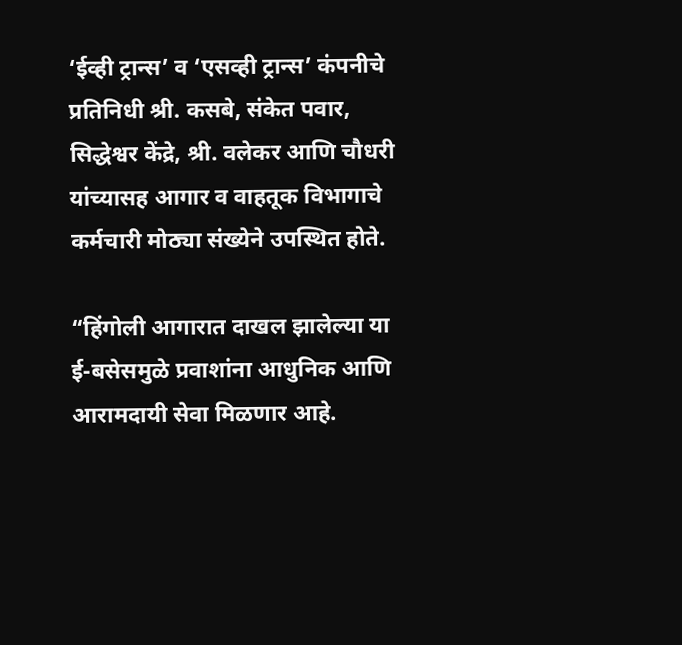‘ईव्ही ट्रान्स’ व ‘एसव्ही ट्रान्स’ कंपनीचे प्रतिनिधी श्री. कसबे, संकेत पवार, सिद्धेश्वर केंद्रे, श्री. वलेकर आणि चौधरी यांच्यासह आगार व वाहतूक विभागाचे कर्मचारी मोठ्या संख्येने उपस्थित होते.

“हिंगोली आगारात दाखल झालेल्या या ई-बसेसमुळे प्रवाशांना आधुनिक आणि आरामदायी सेवा मिळणार आहे.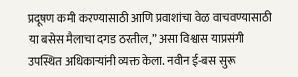प्रदूषण कमी करण्यासाठी आणि प्रवाशांचा वेळ वाचवण्यासाठी या बसेस मैलाचा दगड ठरतील,” असा विश्वास याप्रसंगी उपस्थित अधिकाऱ्यांनी व्यक्त केला. नवीन ई-बस सुरू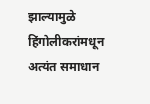झाल्यामुळे हिंगोलीकरांमधून अत्यंत समाधान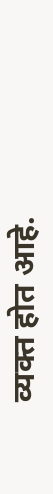व्यक्त होत आहे.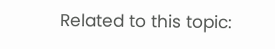Related to this topic: